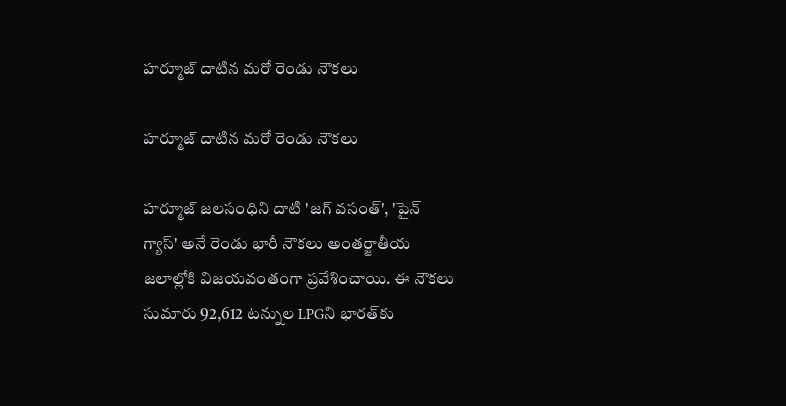హర్మూజ్ దాటిన మరో రెండు నౌకలు

హర్మూజ్ దాటిన మరో రెండు నౌకలు

హర్మూజ్ జలసంధిని దాటి 'జగ్ వసంత్', 'పైన్ గ్యాస్' అనే రెండు భారీ నౌకలు అంతర్జాతీయ జలాల్లోకి విజయవంతంగా ప్రవేశించాయి. ఈ నౌకలు సుమారు 92,612 టన్నుల LPGని భారత్‌కు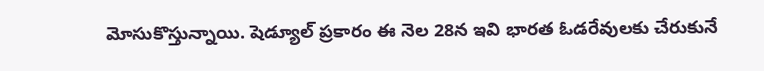మోసుకొస్తున్నాయి. షెడ్యూల్ ప్రకారం ఈ నెల 28న ఇవి భారత ఓడరేవులకు చేరుకునే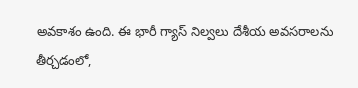అవకాశం ఉంది. ఈ భారీ గ్యాస్ నిల్వలు దేశీయ అవసరాలను తీర్చడంలో,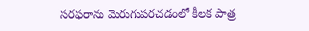సరఫరాను మెరుగుపరచడంలో కీలక పాత్ర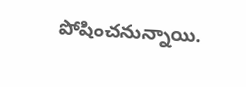పోషించనున్నాయి.